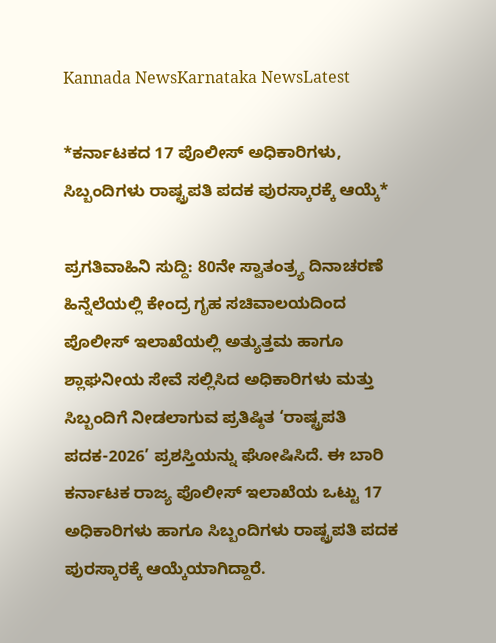Kannada NewsKarnataka NewsLatest

*ಕರ್ನಾಟಕದ 17 ಪೊಲೀಸ್ ಅಧಿಕಾರಿಗಳು, ಸಿಬ್ಬಂದಿಗಳು ರಾಷ್ಟ್ರಪತಿ ಪದಕ ಪುರಸ್ಕಾರಕ್ಕೆ ಆಯ್ಕೆ*

ಪ್ರಗತಿವಾಹಿನಿ ಸುದ್ದಿ: 80ನೇ ಸ್ವಾತಂತ್ರ್ಯ ದಿನಾಚರಣೆ ಹಿನ್ನೆಲೆಯಲ್ಲಿ ಕೇಂದ್ರ ಗೃಹ ಸಚಿವಾಲಯದಿಂದ ಪೊಲೀಸ್ ಇಲಾಖೆಯಲ್ಲಿ ಅತ್ಯುತ್ತಮ ಹಾಗೂ ಶ್ಲಾಘನೀಯ ಸೇವೆ ಸಲ್ಲಿಸಿದ ಅಧಿಕಾರಿಗಳು ಮತ್ತು ಸಿಬ್ಬಂದಿಗೆ ನೀಡಲಾಗುವ ಪ್ರತಿಷ್ಠಿತ ‘ರಾಷ್ಟ್ರಪತಿ ಪದಕ-2026’ ಪ್ರಶಸ್ತಿಯನ್ನು ಘೋಷಿಸಿದೆ. ಈ ಬಾರಿ ಕರ್ನಾಟಕ ರಾಜ್ಯ ಪೊಲೀಸ್ ಇಲಾಖೆಯ ಒಟ್ಟು 17 ಅಧಿಕಾರಿಗಳು ಹಾಗೂ ಸಿಬ್ಬಂದಿಗಳು ರಾಷ್ಟ್ರಪತಿ ಪದಕ ಪುರಸ್ಕಾರಕ್ಕೆ ಆಯ್ಕೆಯಾಗಿದ್ದಾರೆ.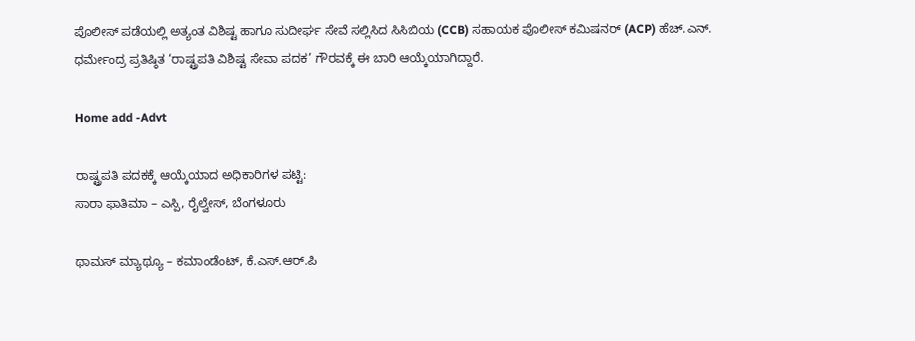ಪೊಲೀಸ್ ಪಡೆಯಲ್ಲಿ ಅತ್ಯಂತ ವಿಶಿಷ್ಟ ಹಾಗೂ ಸುದೀರ್ಘ ಸೇವೆ ಸಲ್ಲಿಸಿದ ಸಿಸಿಬಿಯ (CCB) ಸಹಾಯಕ ಪೊಲೀಸ್ ಕಮಿಷನರ್ (ACP) ಹೆಚ್.ಎನ್. ಧರ್ಮೇಂದ್ರ ಪ್ರತಿಷ್ಠಿತ ‘ರಾಷ್ಟ್ರಪತಿ ವಿಶಿಷ್ಟ ಸೇವಾ ಪದಕ’ ಗೌರವಕ್ಕೆ ಈ ಬಾರಿ ಆಯ್ಕೆಯಾಗಿದ್ದಾರೆ.

Home add -Advt

ರಾಷ್ಟ್ರಪತಿ ಪದಕಕ್ಕೆ ಆಯ್ಕೆಯಾದ ಅಧಿಕಾರಿಗಳ ಪಟ್ಟಿ:
ಸಾರಾ ಫಾತಿಮಾ – ಎಸ್ಪಿ, ರೈಲ್ವೇಸ್, ಬೆಂಗಳೂರು

ಥಾಮಸ್ ಮ್ಯಾಥ್ಯೂ – ಕಮಾಂಡೆಂಟ್, ಕೆ.ಎಸ್.ಆರ್.ಪಿ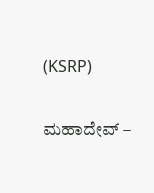(KSRP)

ಮಹಾದೇವ್ –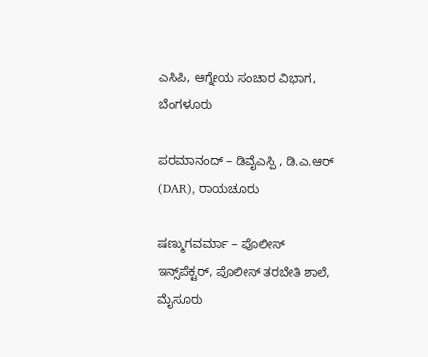ಎಸಿಪಿ, ಆಗ್ನೇಯ ಸಂಚಾರ ವಿಭಾಗ, ಬೆಂಗಳೂರು

ಪರಮಾನಂದ್ – ಡಿವೈಎಸ್ಪಿ , ಡಿ.ಎ.ಆರ್ (DAR), ರಾಯಚೂರು

ಷಣ್ಮುಗವರ್ಮಾ – ಪೊಲೀಸ್ ಇನ್ಸ್‌ಪೆಕ್ಟರ್, ಪೊಲೀಸ್ ತರಬೇತಿ ಶಾಲೆ, ಮೈಸೂರು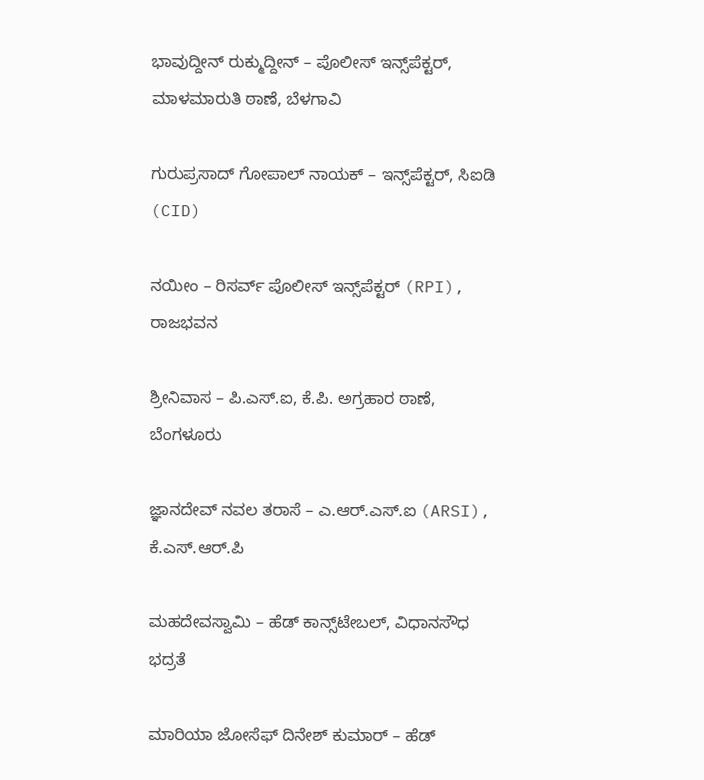ಭಾವುದ್ದೀನ್ ರುಕ್ಮುದ್ದೀನ್ – ಪೊಲೀಸ್ ಇನ್ಸ್‌ಪೆಕ್ಟರ್, ಮಾಳಮಾರುತಿ ಠಾಣೆ, ಬೆಳಗಾವಿ

ಗುರುಪ್ರಸಾದ್ ಗೋಪಾಲ್ ನಾಯಕ್ – ಇನ್ಸ್‌ಪೆಕ್ಟರ್, ಸಿಐಡಿ (CID)

ನಯೀಂ – ರಿಸರ್ವ್ ಪೊಲೀಸ್ ಇನ್ಸ್‌ಪೆಕ್ಟರ್ (RPI), ರಾಜಭವನ

ಶ್ರೀನಿವಾಸ – ಪಿ.ಎಸ್.ಐ, ಕೆ.ಪಿ. ಅಗ್ರಹಾರ ಠಾಣೆ, ಬೆಂಗಳೂರು

ಜ್ಞಾನದೇವ್ ನವಲ ತರಾಸೆ – ಎ.ಆರ್.ಎಸ್.ಐ (ARSI), ಕೆ.ಎಸ್.ಆರ್.ಪಿ

ಮಹದೇವಸ್ವಾಮಿ – ಹೆಡ್ ಕಾನ್ಸ್‌ಟೇಬಲ್, ವಿಧಾನಸೌಧ ಭದ್ರತೆ

ಮಾರಿಯಾ ಜೋಸೆಫ್ ದಿನೇಶ್ ಕುಮಾರ್ – ಹೆಡ್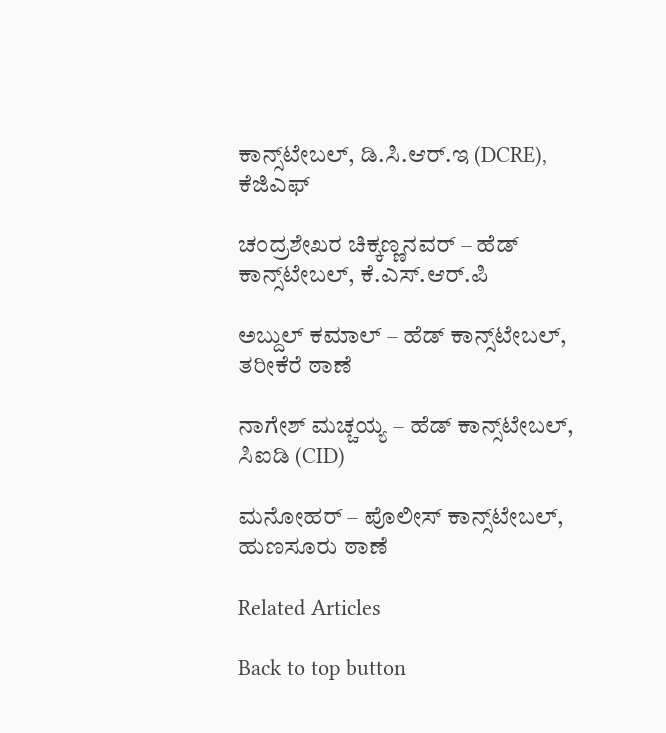ಕಾನ್ಸ್‌ಟೇಬಲ್, ಡಿ.ಸಿ.ಆರ್.ಇ (DCRE), ಕೆಜಿಎಫ್

ಚಂದ್ರಶೇಖರ ಚಿಕ್ಕಣ್ಣನವರ್ – ಹೆಡ್ ಕಾನ್ಸ್‌ಟೇಬಲ್, ಕೆ.ಎಸ್.ಆರ್.ಪಿ

ಅಬ್ದುಲ್ ಕಮಾಲ್ – ಹೆಡ್ ಕಾನ್ಸ್‌ಟೇಬಲ್, ತರೀಕೆರೆ ಠಾಣೆ

ನಾಗೇಶ್ ಮಚ್ಚಯ್ಯ – ಹೆಡ್ ಕಾನ್ಸ್‌ಟೇಬಲ್, ಸಿಐಡಿ (CID)

ಮನೋಹರ್ – ಪೊಲೀಸ್ ಕಾನ್ಸ್‌ಟೇಬಲ್, ಹುಣಸೂರು ಠಾಣೆ

Related Articles

Back to top button